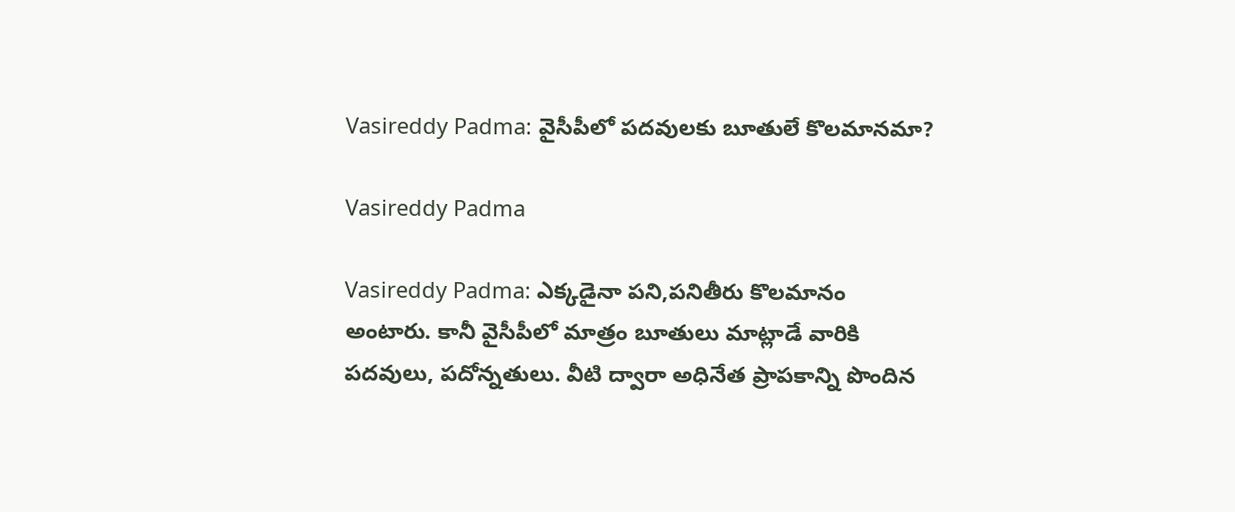Vasireddy Padma: వైసీపీలో పదవులకు బూతులే కొలమానమా?

Vasireddy Padma

Vasireddy Padma: ఎక్కడైనా పని,పనితీరు కొలమానం అంటారు. కానీ వైసీపీలో మాత్రం బూతులు మాట్లాడే వారికి పదవులు, పదోన్నతులు. వీటి ద్వారా అధినేత ప్రాపకాన్ని పొందిన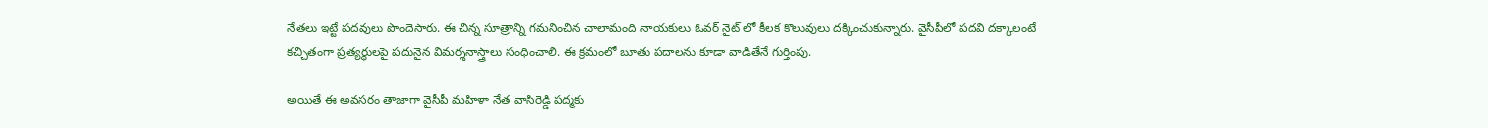నేతలు ఇట్టే పదవులు పొందెసారు. ఈ చిన్న సూత్రాన్ని గమనించిన చాలామంది నాయకులు ఓవర్ నైట్ లో కీలక కొలువులు దక్కించుకున్నారు. వైసీపీలో పదవి దక్కాలంటే కచ్చితంగా ప్రత్యర్థులపై పదునైన విమర్శనాస్త్రాలు సంధించాలి. ఈ క్రమంలో బూతు పదాలను కూడా వాడితేనే గుర్తింపు.

అయితే ఈ అవసరం తాజాగా వైసీపీ మహిళా నేత వాసిరెడ్డి పద్మకు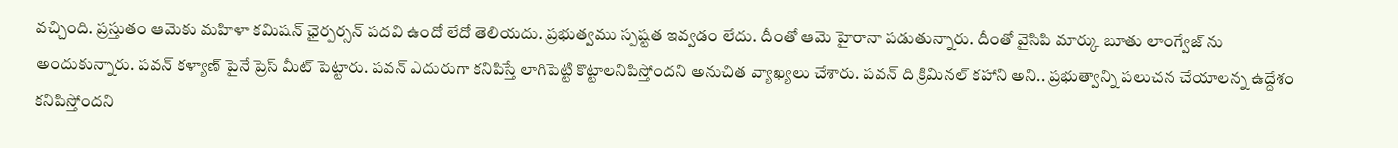వచ్చింది. ప్రస్తుతం ఆమెకు మహిళా కమిషన్ ఛైర్పర్సన్ పదవి ఉందో లేదో తెలియదు. ప్రభుత్వము స్పష్టత ఇవ్వడం లేదు. దీంతో ఆమె హైరానా పడుతున్నారు. దీంతో వైసిపి మార్కు బూతు లాంగ్వేజ్ ను అందుకున్నారు. పవన్ కళ్యాణ్ పైనే ప్రెస్ మీట్ పెట్టారు. పవన్ ఎదురుగా కనిపిస్తే లాగిపెట్టి కొట్టాలనిపిస్తోందని అనుచిత వ్యాఖ్యలు చేశారు. పవన్ ది క్రిమినల్ కహాని అని.. ప్రభుత్వాన్ని పలుచన చేయాలన్న ఉద్దేశం కనిపిస్తోందని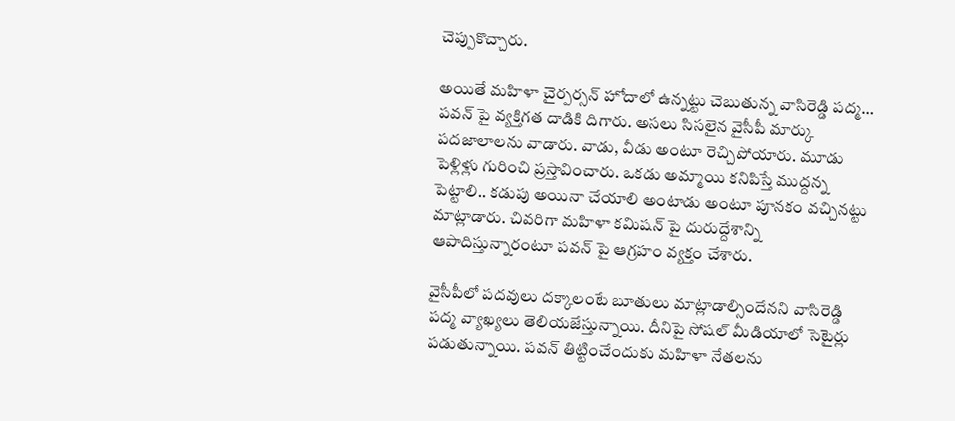చెప్పుకొచ్చారు.

అయితే మహిళా చైర్పర్సన్ హోదాలో ఉన్నట్టు చెబుతున్న వాసిరెడ్డి పద్మ… పవన్ పై వ్యక్తిగత దాడికి దిగారు. అసలు సిసలైన వైసీపీ మార్కు పదజాలాలను వాడారు. వాడు, వీడు అంటూ రెచ్చిపోయారు. మూడు పెళ్లిళ్లు గురించి ప్రస్తావించారు. ఒకడు అమ్మాయి కనిపిస్తే ముద్దన్న పెట్టాలి.. కడుపు అయినా చేయాలి అంటాడు అంటూ పూనకం వచ్చినట్టు మాట్లాడారు. చివరిగా మహిళా కమిషన్ పై దురుద్దేశాన్ని ఆపాదిస్తున్నారంటూ పవన్ పై ఆగ్రహం వ్యక్తం చేశారు.

వైసీపీలో పదవులు దక్కాలంటే బూతులు మాట్లాడాల్సిందేనని వాసిరెడ్డి పద్మ వ్యాఖ్యలు తెలియజేస్తున్నాయి. దీనిపై సోషల్ మీడియాలో సెటైర్లు పడుతున్నాయి. పవన్ తిట్టించేందుకు మహిళా నేతలను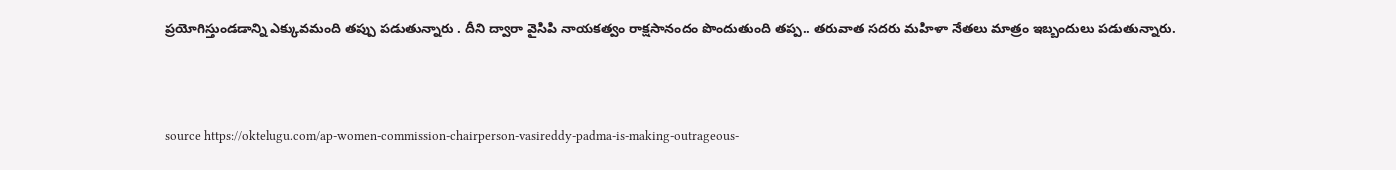ప్రయోగిస్తుండడాన్ని ఎక్కువమంది తప్పు పడుతున్నారు . దీని ద్వారా వైసిపి నాయకత్వం రాక్షసానందం పొందుతుంది తప్ప.. తరువాత సదరు మహిళా నేతలు మాత్రం ఇబ్బందులు పడుతున్నారు.



source https://oktelugu.com/ap-women-commission-chairperson-vasireddy-padma-is-making-outrageous-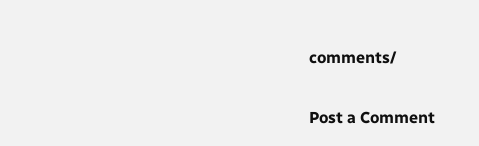comments/

Post a Comment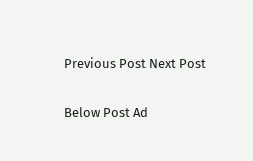Previous Post Next Post

Below Post Ad